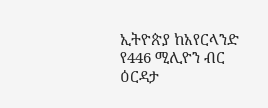ኢትዮጵያ ከአየርላንድ የ446 ሚሊዮን ብር ዕርዳታ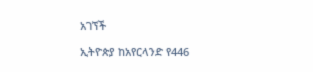አገኘች

ኢትዮጵያ ከአየርላንድ የ446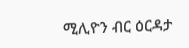ሚሊዮን ብር ዕርዳታ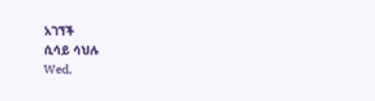አገኘች
ሲሳይ ሳህሉ
Wed,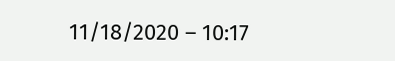11/18/2020 – 10:17